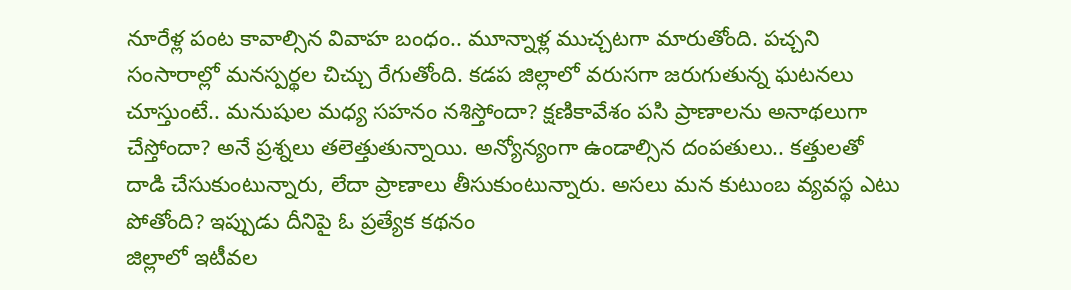నూరేళ్ల పంట కావాల్సిన వివాహ బంధం.. మూన్నాళ్ల ముచ్చటగా మారుతోంది. పచ్చని సంసారాల్లో మనస్పర్థల చిచ్చు రేగుతోంది. కడప జిల్లాలో వరుసగా జరుగుతున్న ఘటనలు చూస్తుంటే.. మనుషుల మధ్య సహనం నశిస్తోందా? క్షణికావేశం పసి ప్రాణాలను అనాథలుగా చేస్తోందా? అనే ప్రశ్నలు తలెత్తుతున్నాయి. అన్యోన్యంగా ఉండాల్సిన దంపతులు.. కత్తులతో దాడి చేసుకుంటున్నారు, లేదా ప్రాణాలు తీసుకుంటున్నారు. అసలు మన కుటుంబ వ్యవస్థ ఎటు పోతోంది? ఇప్పుడు దీనిపై ఓ ప్రత్యేక కథనం
జిల్లాలో ఇటీవల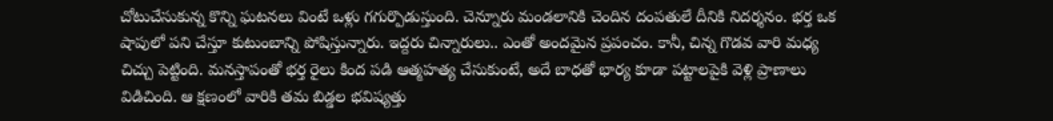చోటుచేసుకున్న కొన్ని ఘటనలు వింటే ఒళ్లు గగుర్పొడుస్తుంది. చెన్నూరు మండలానికి చెందిన దంపతులే దీనికి నిదర్శనం. భర్త ఒక షాపులో పని చేస్తూ కుటుంబాన్ని పోషిస్తున్నారు. ఇద్దరు చిన్నారులు.. ఎంతో అందమైన ప్రపంచం. కానీ, చిన్న గొడవ వారి మధ్య చిచ్చు పెట్టింది. మనస్తాపంతో భర్త రైలు కింద పడి ఆత్మహత్య చేసుకుంటే, అదే బాధతో భార్య కూడా పట్టాలపైకి వెళ్లి ప్రాణాలు విడిచింది. ఆ క్షణంలో వారికి తమ బిడ్డల భవిష్యత్తు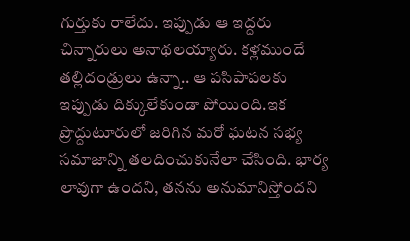గుర్తుకు రాలేదు. ఇప్పుడు ఆ ఇద్దరు చిన్నారులు అనాథలయ్యారు. కళ్లముందే తల్లిదండ్రులు ఉన్నా.. ఆ పసిపాపలకు ఇప్పుడు దిక్కులేకుండా పోయింది.ఇక ప్రొద్దుటూరులో జరిగిన మరో ఘటన సభ్య సమాజాన్ని తలదించుకునేలా చేసింది. భార్య లావుగా ఉందని, తనను అనుమానిస్తోందని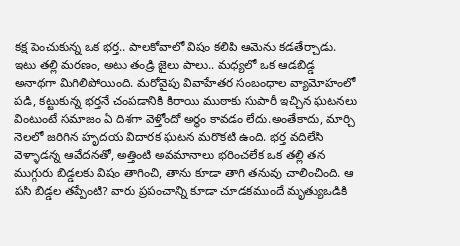కక్ష పెంచుకున్న ఒక భర్త.. పాలకోవాలో విషం కలిపి ఆమెను కడతేర్చాడు. ఇటు తల్లి మరణం, అటు తండ్రి జైలు పాలు.. మధ్యలో ఒక ఆడబిడ్డ అనాథగా మిగిలిపోయింది. మరోవైపు వివాహేతర సంబంధాల వ్యామోహంలో పడి, కట్టుకున్న భర్తనే చంపడానికి కిరాయి ముఠాకు సుపారీ ఇచ్చిన ఘటనలు వింటుంటే సమాజం ఏ దిశగా వెళ్తోందో అర్థం కావడం లేదు.అంతేకాదు, మార్చి నెలలో జరిగిన హృదయ విదారక ఘటన మరొకటి ఉంది. భర్త వదిలేసి వెళ్ళాడన్న ఆవేదనతో, అత్తింటి అవమానాలు భరించలేక ఒక తల్లి తన ముగ్గురు బిడ్డలకు విషం తాగించి, తాను కూడా తాగి తనువు చాలించింది. ఆ పసి బిడ్డల తప్పేంటి? వారు ప్రపంచాన్ని కూడా చూడకముందే మృత్యుఒడికి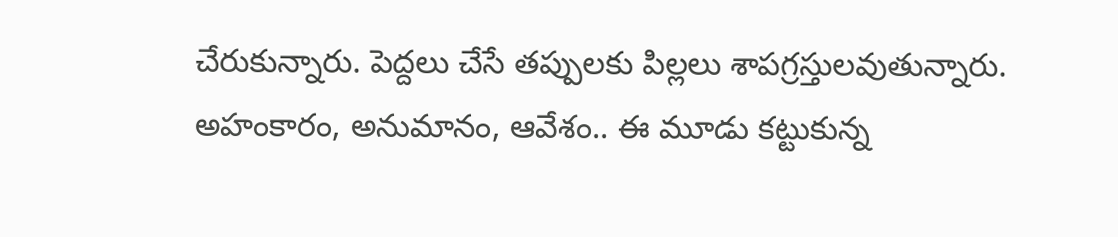చేరుకున్నారు. పెద్దలు చేసే తప్పులకు పిల్లలు శాపగ్రస్తులవుతున్నారు. అహంకారం, అనుమానం, ఆవేశం.. ఈ మూడు కట్టుకున్న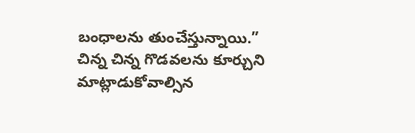బంధాలను తుంచేస్తున్నాయి.”
చిన్న చిన్న గొడవలను కూర్చుని మాట్లాడుకోవాల్సిన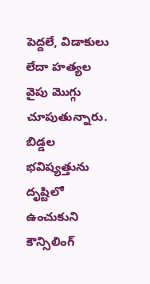పెద్దలే, విడాకులు లేదా హత్యల వైపు మొగ్గు చూపుతున్నారు. బిడ్డల భవిష్యత్తును దృష్టిలో ఉంచుకుని కౌన్సిలింగ్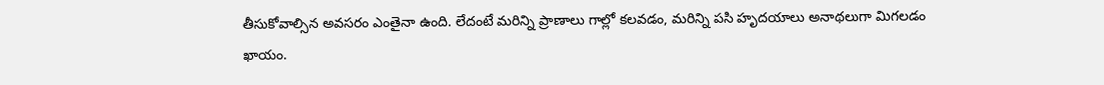తీసుకోవాల్సిన అవసరం ఎంతైనా ఉంది. లేదంటే మరిన్ని ప్రాణాలు గాల్లో కలవడం, మరిన్ని పసి హృదయాలు అనాథలుగా మిగలడం ఖాయం.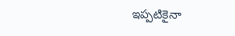ఇప్పటికైనా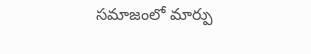సమాజంలో మార్పు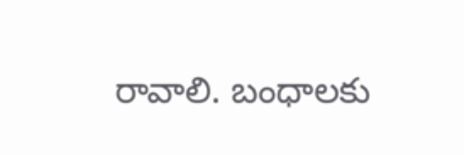రావాలి. బంధాలకు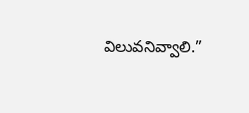విలువనివ్వాలి.”